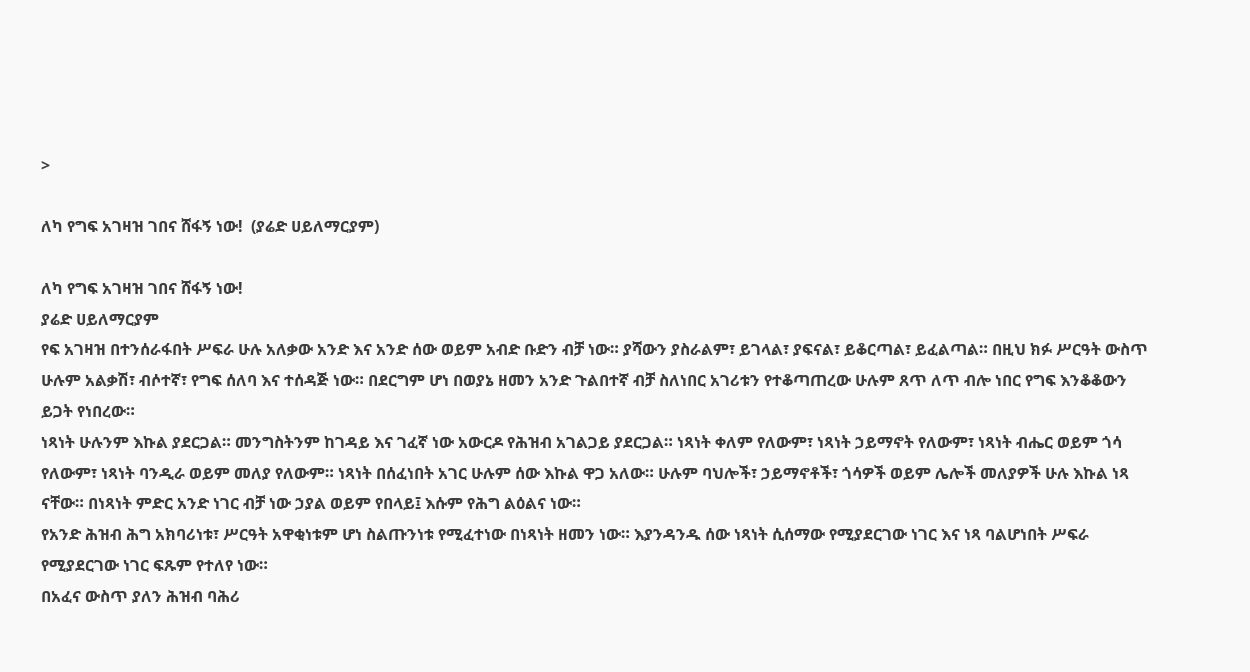>

ለካ የግፍ አገዛዝ ገበና ሸፋኝ ነው!  (ያሬድ ሀይለማርያም)

ለካ የግፍ አገዛዝ ገበና ሸፋኝ ነው!
ያሬድ ሀይለማርያም
የፍ አገዛዝ በተንሰራፋበት ሥፍራ ሁሉ አለቃው አንድ እና አንድ ሰው ወይም አብድ ቡድን ብቻ ነው። ያሻውን ያስራልም፣ ይገላል፣ ያፍናል፣ ይቆርጣል፣ ይፈልጣል። በዚህ ክፉ ሥርዓት ውስጥ ሁሉም አልቃሽ፣ ብሶተኛ፣ የግፍ ሰለባ እና ተሰዳጅ ነው። በደርግም ሆነ በወያኔ ዘመን አንድ ጉልበተኛ ብቻ ስለነበር አገሪቱን የተቆጣጠረው ሁሉም ጸጥ ለጥ ብሎ ነበር የግፍ እንቆቆውን ይጋት የነበረው።
ነጻነት ሁሉንም እኩል ያደርጋል። መንግስትንም ከገዳይ እና ገፈኛ ነው አውርዶ የሕዝብ አገልጋይ ያደርጋል። ነጻነት ቀለም የለውም፣ ነጻነት ኃይማኖት የለውም፣ ነጻነት ብሔር ወይም ጎሳ የለውም፣ ነጻነት ባንዲራ ወይም መለያ የለውም። ነጻነት በሰፈነበት አገር ሁሉም ሰው እኩል ዋጋ አለው። ሁሉም ባህሎች፣ ኃይማኖቶች፣ ጎሳዎች ወይም ሌሎች መለያዎች ሁሉ እኩል ነጻ ናቸው። በነጻነት ምድር አንድ ነገር ብቻ ነው ኃያል ወይም የበላይ፤ እሱም የሕግ ልዕልና ነው።
የአንድ ሕዝብ ሕግ አክባሪነቱ፣ ሥርዓት አዋቂነቱም ሆነ ስልጡንነቱ የሚፈተነው በነጻነት ዘመን ነው። እያንዳንዱ ሰው ነጻነት ሲሰማው የሚያደርገው ነገር እና ነጻ ባልሆነበት ሥፍራ የሚያደርገው ነገር ፍጹም የተለየ ነው።
በአፈና ውስጥ ያለን ሕዝብ ባሕሪ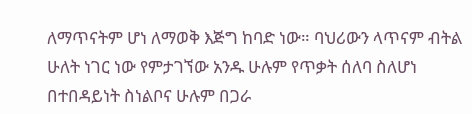ለማጥናትም ሆነ ለማወቅ እጅግ ከባድ ነው። ባህሪውን ላጥናም ብትል ሁለት ነገር ነው የምታገኘው አንዱ ሁሉም የጥቃት ሰለባ ስለሆነ በተበዳይነት ስነልቦና ሁሉም በጋራ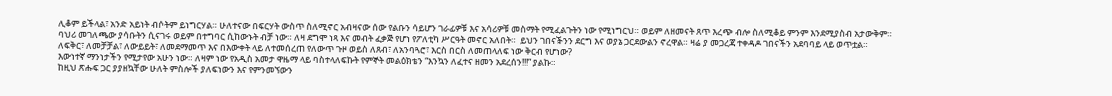ሊቆም ይችላል፣ አንድ አይነት ብሶትም ይነግርሃል። ሁለተናው በፍርሃት ውስጥ ስለሚኖር አብዛናው ሰው የልቡን ሳይሆን ገራፊዎቹ እና አሳሪዎቹ መስማት የሚፈልጉትን ነው የሚነግርህ። ወይም ለዘመናት ጸጥ እረጭ ብሎ ስለሚቆይ ምንም እንደሚያስብ አታውቅም።
ባህሪ መገለጫው ያሳቡትን ሲናገሩ ወይም በተግባር ሲከውኑት ብቻ ነው። ለዛ ደግሞ ነጻ እና መብት ፈቃጅ የሆነ የፖለቲካ ሥርዓት መኖር አለበት።  ይህን ገበናⶭንን ደርግ እና ወያኔ ጋርደውልን ኖረዋል። ዛሬ ያ መጋረጃ ተቀዳዶ ገበናችን አደባባይ ላይ ወጥቷል።
ለፍቅር፣ ለመቻቻል፣ ለውይይት፣ ለመደማመጥ እና በእውቀት ላይ ለተመሰረጠ የለውጥ ጉዞ ወይስ ለጸብ፣ ለአንባጓሮ፣ እርስ በርስ ለመጠላለፍ ነው ቅርብ የሆነው?
እውነተኛ ማንነታችን የሚታየው አሁን ነው። ለዛም ነው የአዲስ አመታ ዋዜማ ላይ ባስተላለፍኩት የምኞት መልዕክቴን “እንኳን ለፈተና ዘመን አደረሰን!!!” ያልኩ።
ከዚህ ጽሑፍ ጋር ያያዘኳቸው ሁለት ምስሎች ያለፍነውን እና የምንመኘውን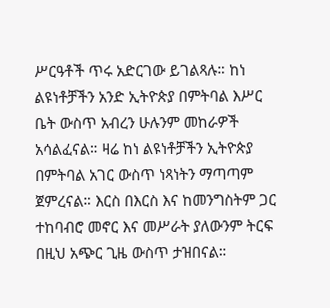ሥርዓቶች ጥሩ አድርገው ይገልጻሉ። ከነ ልዩነቶቻችን አንድ ኢትዮጵያ በምትባል እሥር ቤት ውስጥ አብረን ሁሉንም መከራዎች አሳልፈናል። ዛሬ ከነ ልዩነቶቻችን ኢትዮጵያ በምትባል አገር ውስጥ ነጻነትን ማጣጣም ጀምረናል። እርስ በእርስ እና ከመንግስትም ጋር ተከባብሮ መኖር እና መሥራት ያለውንም ትርፍ በዚህ አጭር ጊዜ ውስጥ ታዝበናል።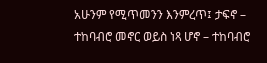አሁንም የሚጥመንን እንምረጥ፤ ታፍኖ – ተከባብሮ መኖር ወይስ ነጻ ሆኖ – ተከባብሮ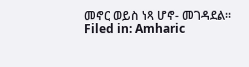መኖር ወይስ ነጻ ሆኖ- መገዳደል።
Filed in: Amharic